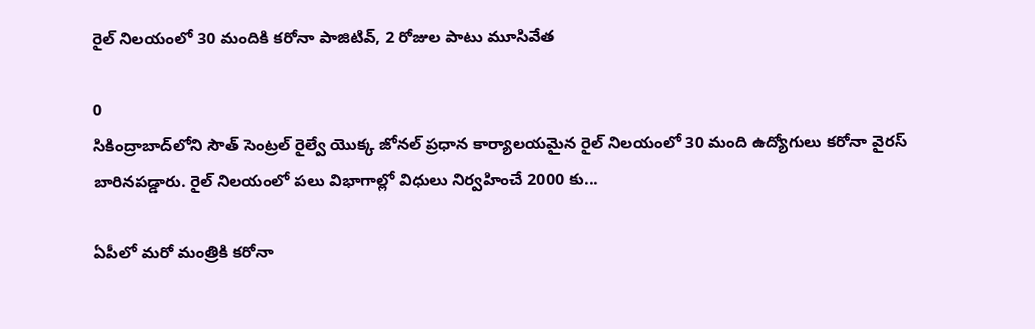రైల్‌ నిలయంలో 30 మందికి కరోనా పాజిటివ్, 2 రోజుల పాటు మూసివేత

0
సికింద్రాబాద్‌లోని సౌత్ సెంట్రల్ రైల్వే యొక్క జోనల్ ప్రధాన కార్యాలయమైన రైల్ నిలయంలో 30 మంది ఉద్యోగులు కరోనా వైరస్ బారినపడ్డారు. రైల్‌ నిలయంలో పలు విభాగాల్లో విధులు నిర్వహించే 2000 కు...

ఏపీలో మరో మంత్రికి కరోనా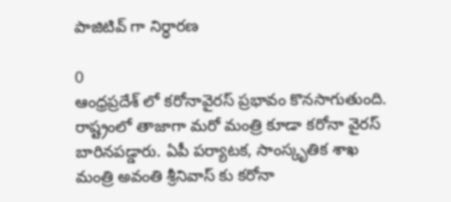పాజిటివ్ గా నిర్ధారణ

0
ఆంధ్రప్రదేశ్ లో కరోనావైరస్ ప్రభావం కొనసాగుతుంది. రాష్ట్రంలో తాజాగా మరో మంత్రి కూడా కరోనా వైరస్ బారినపడ్డారు. ఏపీ పర్యాటక, సాంస్కృతిక శాఖ మంత్రి అవంతి శ్రీనివాస్ కు కరోనా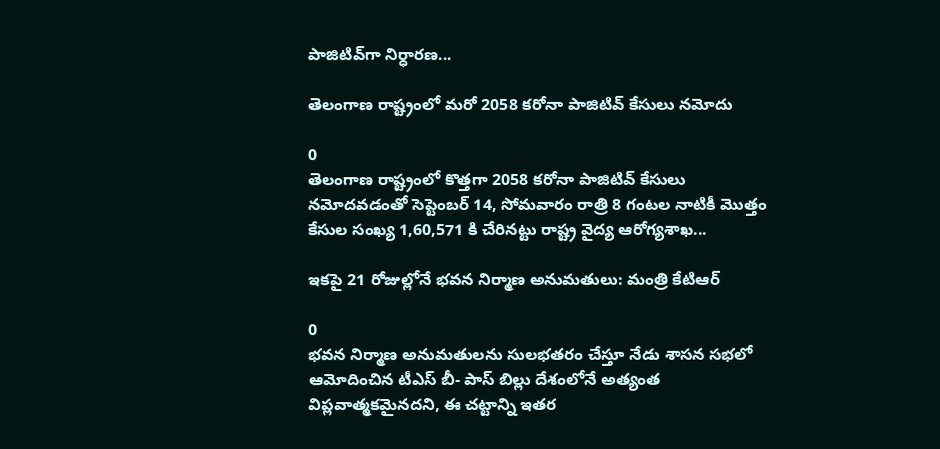పాజిటివ్‌గా నిర్ధారణ...

తెలంగాణ రాష్ట్రంలో మరో 2058 కరోనా పాజిటివ్ కేసులు నమోదు

0
తెలంగాణ రాష్ట్రంలో కొత్తగా 2058 కరోనా పాజిటివ్ కేసులు నమోదవడంతో సెప్టెంబర్ 14, సోమవారం రాత్రి 8 గంటల నాటికీ మొత్తం కేసుల సంఖ్య 1,60,571 కి చేరినట్టు రాష్ట్ర వైద్య ఆరోగ్యశాఖ...

ఇకపై 21 రోజుల్లోనే భవన నిర్మాణ అనుమతులు: మంత్రి కేటిఆర్

0
భవన నిర్మాణ అనుమతులను సులభతరం చేస్తూ నేడు శాసన సభలో ఆమోదించిన టీఎస్ బీ- పాస్ బిల్లు దేశంలోనే అత్యంత విప్లవాత్మకమైనదని, ఈ చట్టాన్ని ఇతర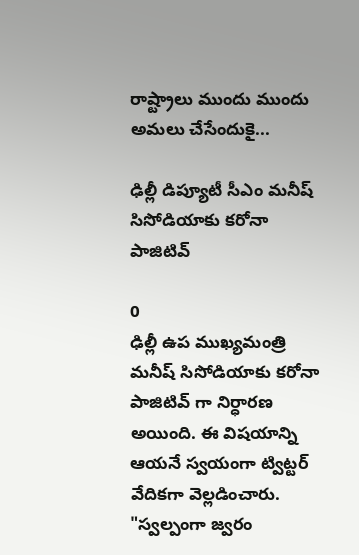రాష్ట్రాలు ముందు ముందు అమలు చేసేందుకై...

ఢిల్లీ డిప్యూటీ సీఎం మనీష్ సిసోడియాకు కరోనా పాజిటివ్

0
ఢిల్లీ ఉప ముఖ్యమంత్రి మనీష్ సిసోడియాకు కరోనా పాజిటివ్ గా నిర్ధారణ అయింది. ఈ విషయాన్ని ఆయనే స్వయంగా ట్విట్టర్ వేదికగా వెల్లడించారు. "స్వల్పంగా జ్వరం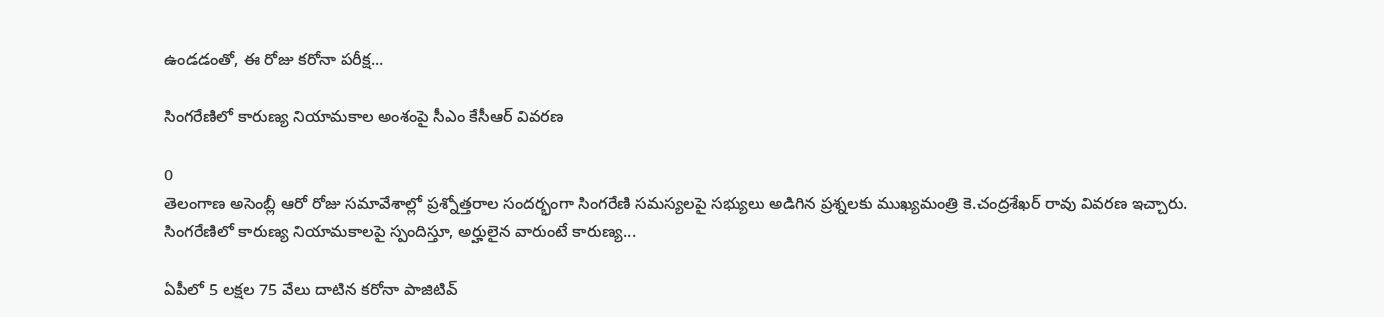ఉండడంతో, ఈ రోజు కరోనా పరీక్ష...

సింగరేణిలో కారుణ్య నియామకాల అంశంపై సీఎం కేసీఆర్ వివరణ

0
తెలంగాణ అసెంబ్లీ ఆరో రోజు సమావేశాల్లో ప్ర‌శ్నోత్త‌రాల సంద‌ర్భంగా సింగ‌రేణి స‌మ‌స్య‌ల‌పై స‌భ్యులు అడిగిన ప్రశ్నలకు ముఖ్యమంత్రి కె.చంద్రశేఖర్ రావు వివరణ ఇచ్చారు. సింగరేణిలో కారుణ్య నియామకాలపై స్పందిస్తూ, అర్హులైన వారుంటే కారుణ్య...

ఏపీలో 5 లక్షల 75 వేలు దాటిన కరోనా పాజిటివ్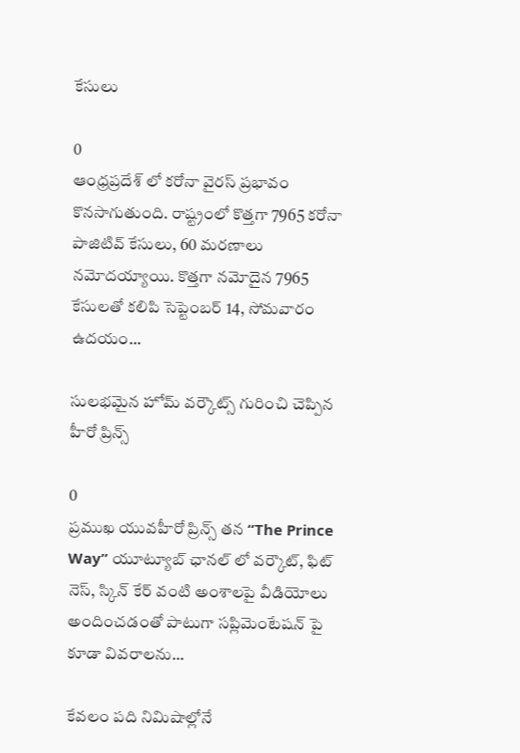కేసులు

0
ఆంధ్రప్రదేశ్ లో కరోనా వైరస్ ప్రభావం కొనసాగుతుంది. రాష్ట్రంలో కొత్తగా 7965 కరోనా పాజిటివ్ కేసులు, 60 మరణాలు నమోదయ్యాయి. కొత్తగా నమోదైన 7965 కేసులతో కలిపి సెప్టెంబర్ 14, సోమవారం ఉదయం...

సులభమైన హోమ్ వర్కౌట్స్ గురించి చెప్పిన హీరో ప్రిన్స్

0
ప్రముఖ యువహీరో ప్రిన్స్ తన “The Prince Way” యూట్యూబ్ ఛానల్ లో వర్కౌట్, ఫిట్ నెస్, స్కిన్ కేర్ వంటి అంశాలపై వీడియోలు అందించడంతో పాటుగా సప్లిమెంటేషన్ పై కూడా వివరాలను...

కేవలం పది నిమిషాల్లోనే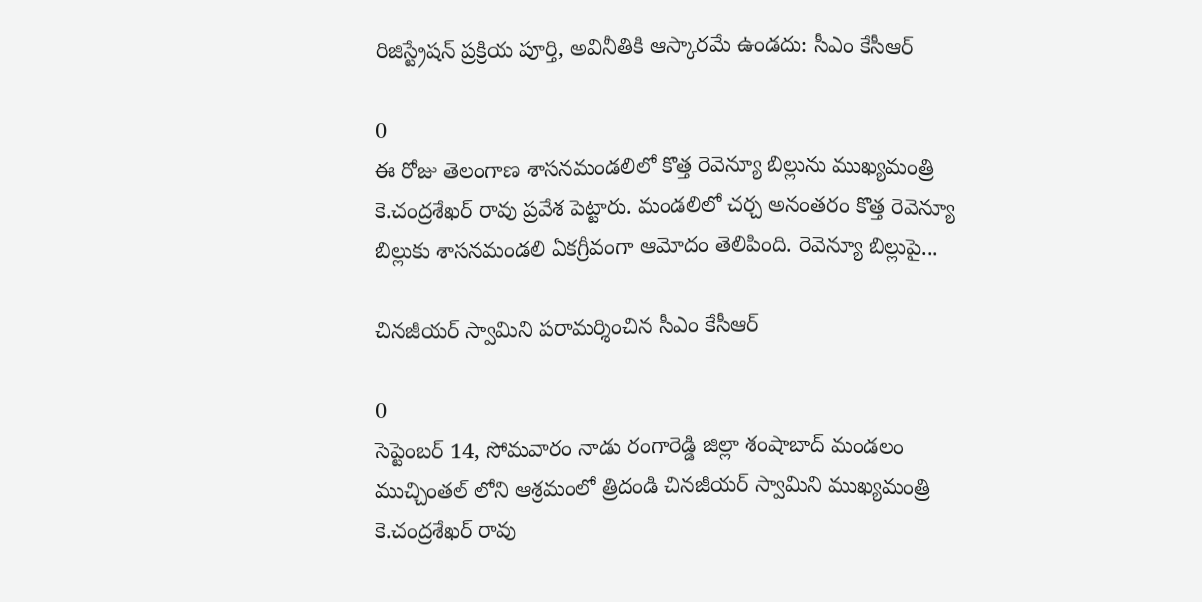రిజిస్ట్రేషన్‌ ప్రక్రియ పూర్తి, అవినీతికి ఆస్కార‌మే ఉండదు: సీఎం కేసీఆర్

0
ఈ రోజు తెలంగాణ శాసనమండలిలో కొత్త రెవెన్యూ బిల్లును ముఖ్యమంత్రి కె.చంద్రశేఖర్ రావు ప్రవేశ పెట్టారు. మండలిలో చర్చ అనంతరం కొత్త రెవెన్యూ బిల్లుకు శాస‌నమండలి ఏక‌గ్రీవంగా ఆమోదం తెలిపింది. రెవెన్యూ బిల్లుపై...

చినజీయర్ స్వామిని పరామర్శించిన సీఎం కేసీఆర్‌

0
సెప్టెంబర్ 14, సోమవారం నాడు రంగారెడ్డి జిల్లా శంషాబాద్ మండ‌లం ముచ్చింతల్ లోని ఆశ్రమంలో త్రిదండి చినజీయర్ స్వామిని ముఖ్యమంత్రి కె.చంద్రశేఖర్ రావు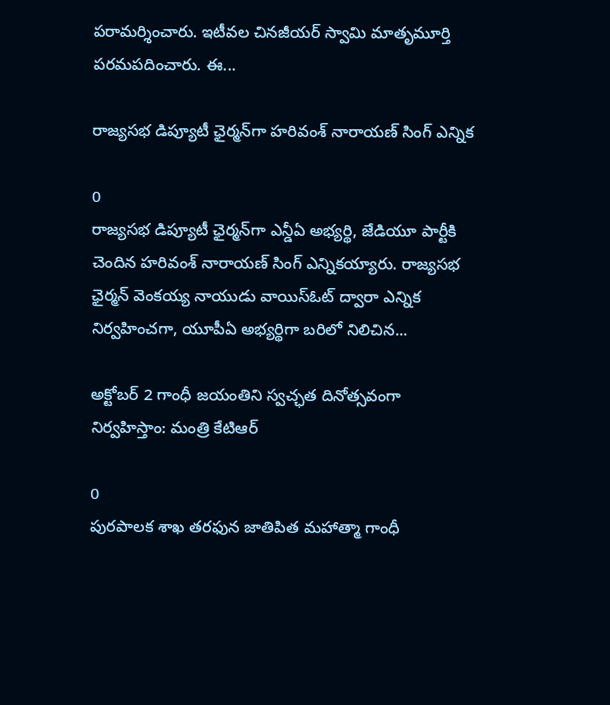పరామర్శించారు. ఇటీవల చినజీయర్ స్వామి మాతృమూర్తి పరమపదించారు. ఈ...

రాజ్యసభ డిప్యూటీ ఛైర్మన్‌గా హరివంశ్‌ నారాయణ్ సింగ్‌ ఎన్నిక

0
రాజ్యసభ డిప్యూటీ ఛైర్మన్‌గా ఎన్డీఏ అభ్యర్థి, జేడియూ పార్టీకి చెందిన హరివంశ్‌ నారాయణ్ సింగ్‌ ఎన్నికయ్యారు. రాజ్యసభ ఛైర్మన్‌ వెంకయ్య నాయుడు వాయిస్‌ఓట్‌ ద్వారా‌ ఎన్నిక నిర్వహించగా, యూపీఏ అభ్యర్థిగా బరిలో నిలిచిన...

అక్టోబర్ 2 గాంధీ జయంతిని స్వచ్ఛత దినోత్సవంగా నిర్వహిస్తాం: మంత్రి కేటిఆర్

0
పురపాలక శాఖ తరఫున జాతిపిత మహాత్మా గాంధీ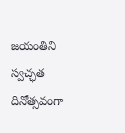జయంతిని స్వచ్ఛత దినోత్సవంగా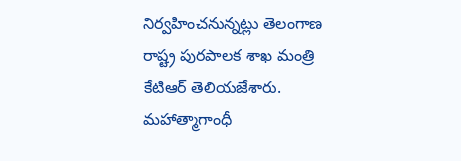నిర్వహించనున్నట్లు తెలంగాణ రాష్ట్ర పురపాలక శాఖ మంత్రి కేటిఆర్ తెలియజేశారు. మహాత్మాగాంధీ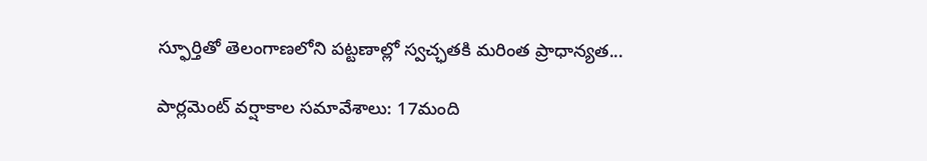స్ఫూర్తితో తెలంగాణలోని పట్టణాల్లో స్వచ్ఛతకి మరింత ప్రాధాన్యత...

పార్లమెంట్‌ వర్షాకాల సమావేశాలు: 17మంది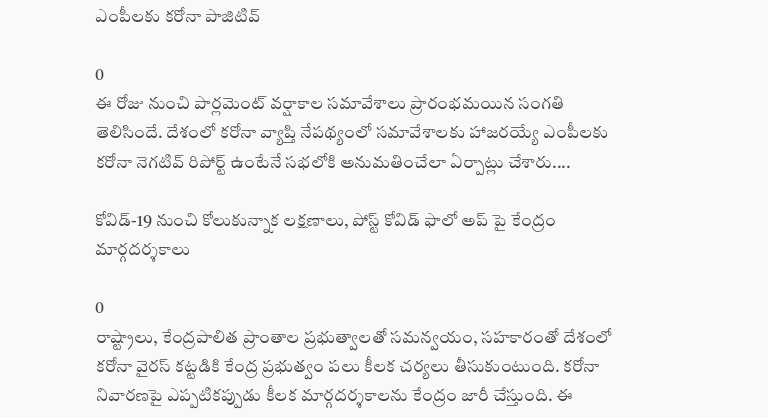ఎంపీలకు కరోనా పాజిటివ్

0
ఈ రోజు నుంచి పార్లమెంట్‌ వర్షాకాల సమావేశాలు ప్రారంభమయిన సంగతి తెలిసిందే. దేశంలో కరోనా వ్యాప్తి నేపథ్యంలో సమావేశాలకు హాజరయ్యే ఎంపీలకు కరోనా నెగటివ్ రిపోర్ట్ ఉంటేనే సభలోకి అనుమతించేలా ఏర్పాట్లు చేశారు....

కోవిడ్-19 నుంచి కోలుకున్నాక లక్షణాలు, పోస్ట్‌ కోవిడ్‌ ఫాలో అప్ పై కేంద్రం మార్గదర్శకాలు

0
రాష్ట్రాలు, కేంద్రపాలిత ప్రాంతాల ప్రభుత్వాలతో సమన్వయం, సహకారంతో దేశంలో కరోనా వైరస్ కట్టడికి కేంద్ర ప్రభుత్వం పలు కీలక చర్యలు తీసుకుంటుంది. కరోనా నివారణపై ఎప్పటికప్పుడు కీలక మార్గదర్శకాలను కేంద్రం జారీ చేస్తుంది. ఈ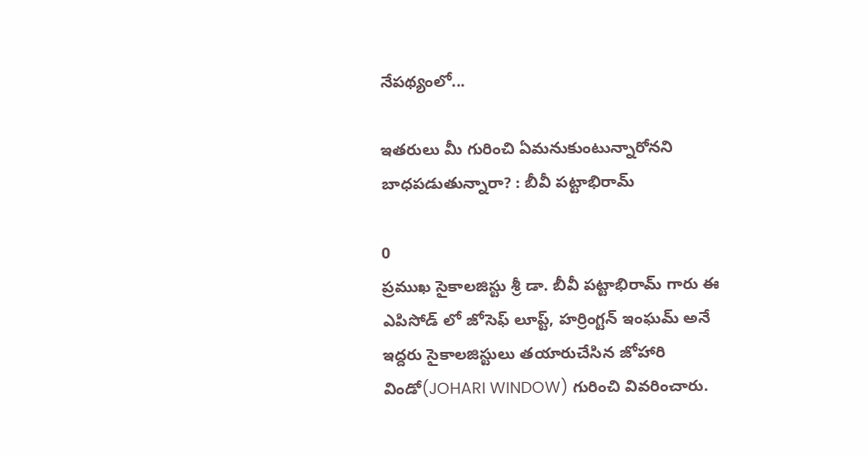నేపథ్యంలో...

ఇతరులు మీ గురించి ఏమనుకుంటున్నారోనని బాధపడుతున్నారా? : బీవీ పట్టాభిరామ్

0
ప్రముఖ సైకాలజిస్టు శ్రీ డా. బీవీ పట్టాభిరామ్ గారు ఈ ఎపిసోడ్ లో జోసెఫ్ లూప్ట్, హర్రింగ్టన్ ఇంఘమ్ అనే ఇద్దరు సైకాలజిస్టులు తయారుచేసిన జోహారి విండో(JOHARI WINDOW) గురించి వివరించారు.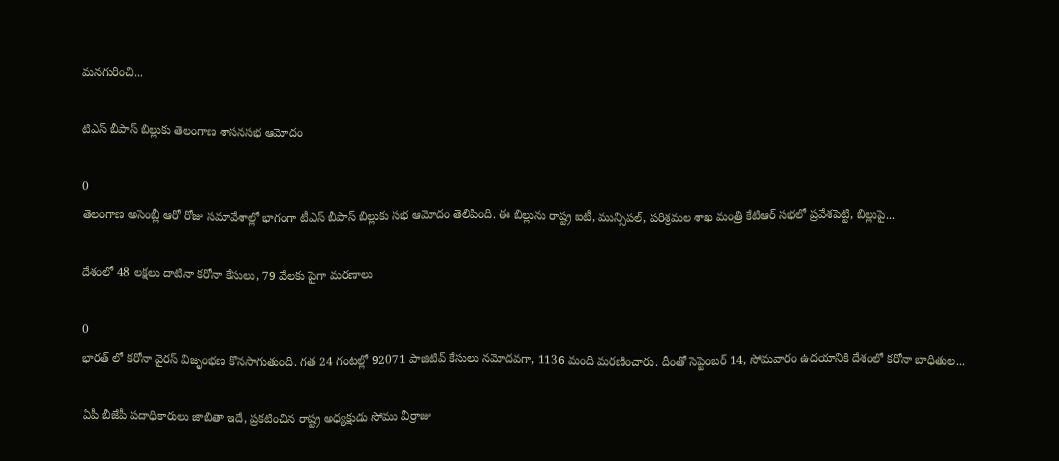మనగురించి...

టిఎస్ బీపాస్ బిల్లుకు తెలంగాణ శాసన‌స‌భ ఆమోదం

0
తెలంగాణ అసెంబ్లీ ఆరో రోజు సమావేశాల్లో భాగంగా టీఎస్ బీపాస్ బిల్లుకు ‌స‌భ ఆమోదం తెలిపింది. ఈ బిల్లును రాష్ట్ర ఐటీ, మున్సిప‌ల్, పరిశ్రమల శాఖ మంత్రి కేటిఆర్ సభలో ప్రవేశపెట్టి, బిల్లుపై...

దేశంలో 48 లక్షలు దాటినా కరోనా కేసులు, 79 వేలకు పైగా మరణాలు

0
భారత్ లో కరోనా వైరస్ విజృంభణ కొనసాగుతుంది. గత 24 గంటల్లో 92071 పాజిటివ్ కేసులు నమోదవగా, 1136 మంది మరణించారు. దీంతో సెప్టెంబర్ 14, సోమవారం ఉదయానికి దేశంలో కరోనా బాధితుల...

ఏపీ బీజేపీ పదాధికారులు జాబితా ఇదే, ప్రకటించిన రాష్ట్ర అధ్యక్షుడు సోము వీర్రాజు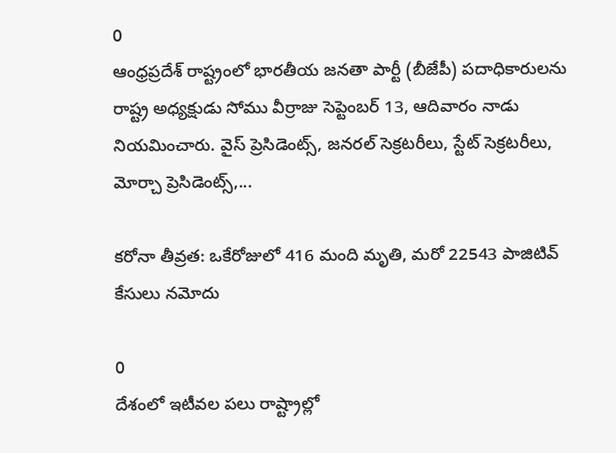0
ఆంధ్రప్రదేశ్ రాష్ట్రంలో భారతీయ జనతా పార్టీ (బీజేపీ) పదాధికారులను రాష్ట్ర అధ్యక్షుడు సోము వీర్రాజు సెప్టెంబర్ 13, ఆదివారం నాడు నియమించారు. వైస్ ప్రెసిడెంట్స్, జనరల్ సెక్రటరీలు, స్టేట్ సెక్రటరీలు, మోర్చా ప్రెసిడెంట్స్,...

కరోనా తీవ్రత: ఒకేరోజులో 416 మంది మృతి, మరో 22543 పాజిటివ్ కేసులు నమోదు

0
దేశంలో ఇటీవల పలు రాష్ట్రాల్లో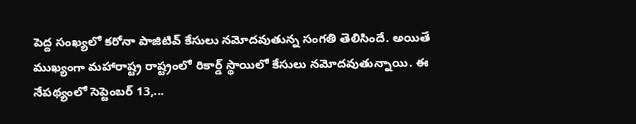పెద్ద సంఖ్యలో కరోనా పాజిటివ్ కేసులు నమోదవుతున్న సంగతి తెలిసిందే. అయితే ముఖ్యంగా మహారాష్ట్ర రాష్ట్రంలో రికార్డ్ స్థాయిలో కేసులు నమోదవుతున్నాయి. ఈ నేపథ్యంలో సెప్టెంబర్ 13,...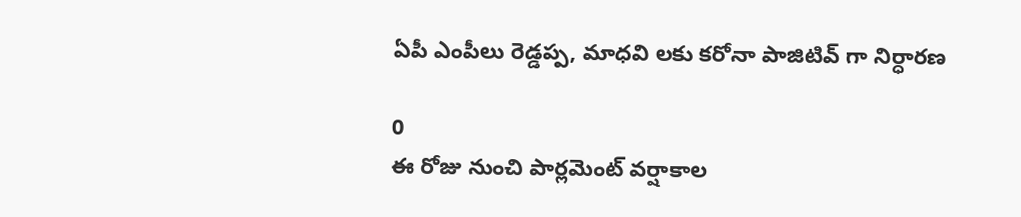ఏపీ ఎంపీలు రెడ్డ‌ప్ప‌, మాధ‌వి లకు క‌రోనా పాజిటివ్‌ గా నిర్ధారణ

0
ఈ రోజు నుంచి పార్లమెంట్‌ వర్షాకాల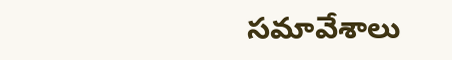సమావేశాలు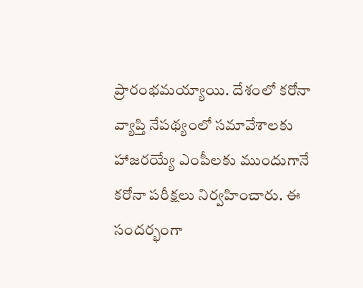ప్రారంభమయ్యాయి. దేశంలో కరోనా వ్యాప్తి నేపథ్యంలో సమావేశాలకు హాజరయ్యే ఎంపీలకు ముందుగానే కరోనా పరీక్షలు నిర్వహించారు. ఈ సందర్భంగా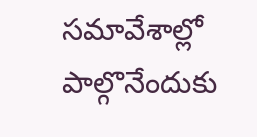సమావేశాల్లో పాల్గొనేందుకు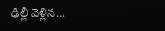ఢిల్లీ వెళ్లిన...